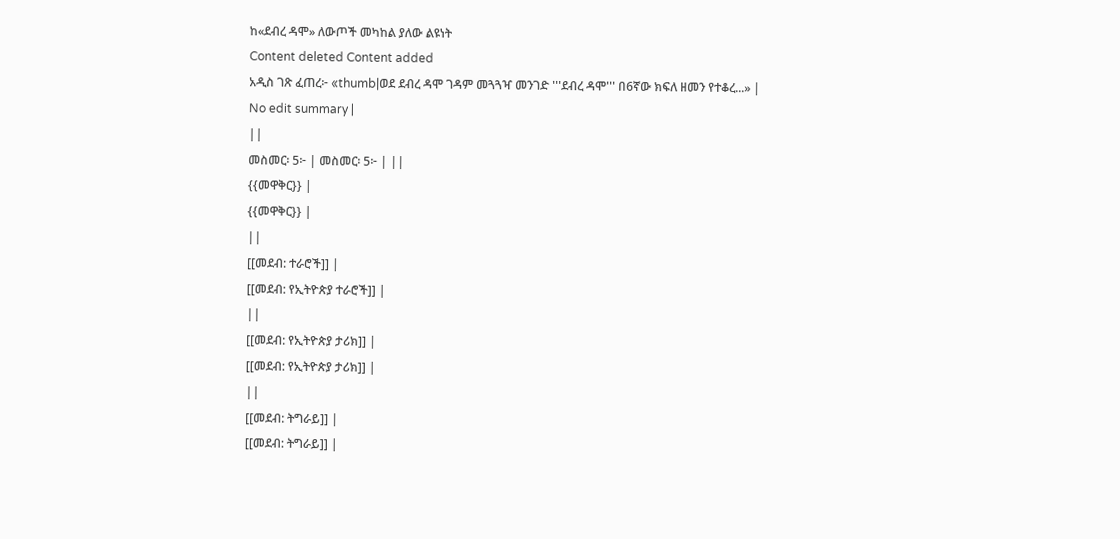ከ«ደብረ ዳሞ» ለውጦች መካከል ያለው ልዩነት
Content deleted Content added
አዲስ ገጽ ፈጠረ፦ «thumb|ወደ ደብረ ዳሞ ገዳም መጓጓዣ መንገድ '''ደብረ ዳሞ''' በ6ኛው ክፍለ ዘመን የተቆረ...» |
No edit summary |
||
መስመር፡ 5፦ | መስመር፡ 5፦ | ||
{{መዋቅር}} |
{{መዋቅር}} |
||
[[መደብ: ተራሮች]] |
[[መደብ: የኢትዮጵያ ተራሮች]] |
||
[[መደብ: የኢትዮጵያ ታሪክ]] |
[[መደብ: የኢትዮጵያ ታሪክ]] |
||
[[መደብ: ትግራይ]] |
[[መደብ: ትግራይ]] |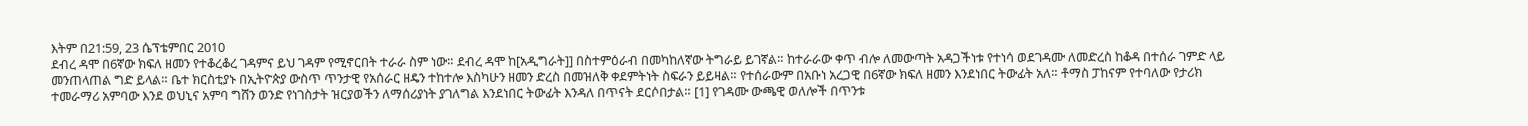እትም በ21:59, 23 ሴፕቴምበር 2010
ደብረ ዳሞ በ6ኛው ክፍለ ዘመን የተቆረቆረ ገዳምና ይህ ገዳም የሚኖርበት ተራራ ስም ነው። ደብረ ዳሞ ከ[አዲግራት]] በስተምዕራብ በመካከለኛው ትግራይ ይገኛል። ከተራራው ቀጥ ብሎ ለመውጣት አዳጋችነቱ የተነሳ ወደገዳሙ ለመድረስ ከቆዳ በተሰራ ገምድ ላይ መንጠላጠል ግድ ይላል። ቤተ ክርስቲያኑ በኢትዮጵያ ውስጥ ጥንታዊ የአሰራር ዘዴን ተከተሎ እስካሁን ዘመን ድረስ በመዝለቅ ቀደምትነት ስፍራን ይይዛል። የተሰራውም በአቡነ አረጋዊ በ6ኛው ክፍለ ዘመን እንደነበር ትውፊት አለ። ቶማስ ፓከናም የተባለው የታሪክ ተመራማሪ አምባው እንደ ወህኒና አምባ ግሸን ወንድ የነገስታት ዝርያወችን ለማሰሪያነት ያገለግል እንደነበር ትውፊት እንዳለ በጥናት ደርሶበታል። [1] የገዳሙ ውጫዊ ወለሎች በጥንቱ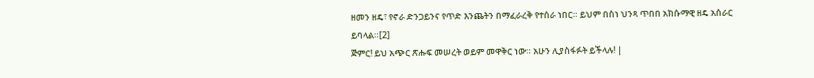ዘመን ዘዴ፣ የኖራ ድንጋይንና የጥድ እንጨትን በማፈራረቅ የተሰራ ነበር። ይህም በስነ ህንጻ ጥበበ አክሱማዊ ዘዴ አሰራር ይባላል።[2]
ጅምር! ይህ አጭር ጽሑፍ መሠረት ወይም መዋቅር ነው። አሁን ሊያስፋፉት ይችላሉ! |